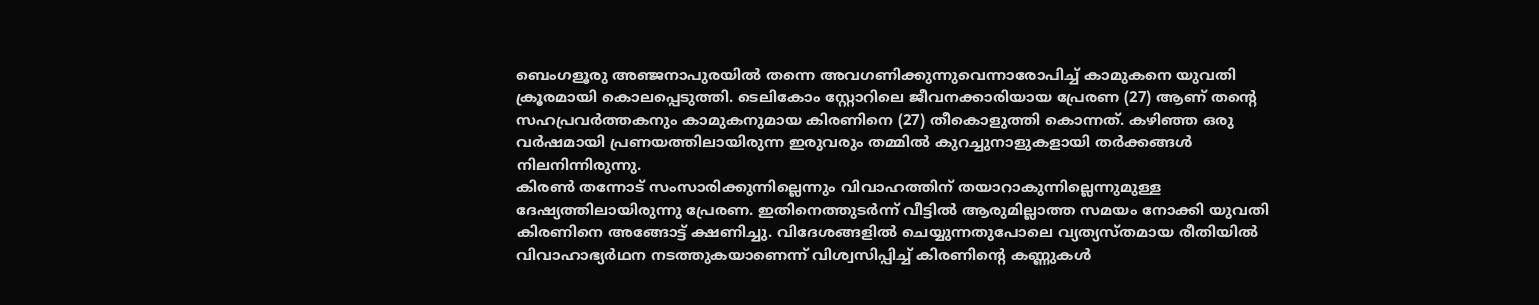ബെംഗളൂരു അഞ്ജനാപുരയിൽ തന്നെ അവഗണിക്കുന്നുവെന്നാരോപിച്ച് കാമുകനെ യുവതി ക്രൂരമായി കൊലപ്പെടുത്തി. ടെലികോം സ്റ്റോറിലെ ജീവനക്കാരിയായ പ്രേരണ (27) ആണ് തന്റെ സഹപ്രവർത്തകനും കാമുകനുമായ കിരണിനെ (27) തീകൊളുത്തി കൊന്നത്. കഴിഞ്ഞ ഒരു വർഷമായി പ്രണയത്തിലായിരുന്ന ഇരുവരും തമ്മിൽ കുറച്ചുനാളുകളായി തർക്കങ്ങൾ നിലനിന്നിരുന്നു.
കിരൺ തന്നോട് സംസാരിക്കുന്നില്ലെന്നും വിവാഹത്തിന് തയാറാകുന്നില്ലെന്നുമുള്ള ദേഷ്യത്തിലായിരുന്നു പ്രേരണ. ഇതിനെത്തുടർന്ന് വീട്ടിൽ ആരുമില്ലാത്ത സമയം നോക്കി യുവതി കിരണിനെ അങ്ങോട്ട് ക്ഷണിച്ചു. വിദേശങ്ങളിൽ ചെയ്യുന്നതുപോലെ വ്യത്യസ്തമായ രീതിയിൽ വിവാഹാഭ്യർഥന നടത്തുകയാണെന്ന് വിശ്വസിപ്പിച്ച് കിരണിന്റെ കണ്ണുകൾ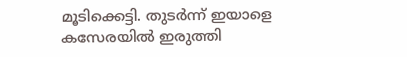മൂടിക്കെട്ടി. തുടർന്ന് ഇയാളെ കസേരയിൽ ഇരുത്തി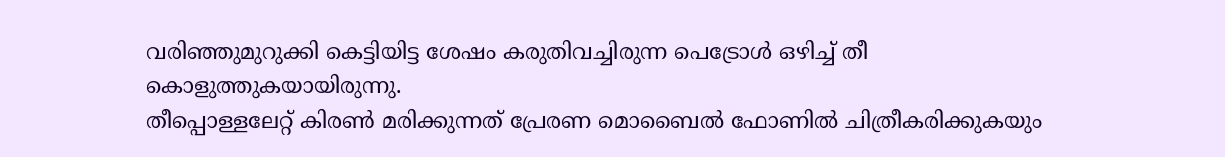വരിഞ്ഞുമുറുക്കി കെട്ടിയിട്ട ശേഷം കരുതിവച്ചിരുന്ന പെട്രോൾ ഒഴിച്ച് തീ കൊളുത്തുകയായിരുന്നു.
തീപ്പൊള്ളലേറ്റ് കിരൺ മരിക്കുന്നത് പ്രേരണ മൊബൈൽ ഫോണിൽ ചിത്രീകരിക്കുകയും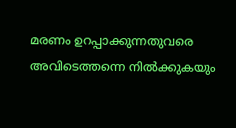മരണം ഉറപ്പാക്കുന്നതുവരെ അവിടെത്തന്നെ നിൽക്കുകയും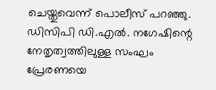ചെയ്തുവെന്ന് പൊലീസ് പറഞ്ഞു. ഡിസിപി ഡി.എൽ. നഗേഷിന്റെ നേതൃത്വത്തിലുള്ള സംഘം പ്രേരണയെ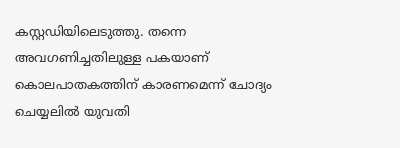കസ്റ്റഡിയിലെടുത്തു. തന്നെ അവഗണിച്ചതിലുള്ള പകയാണ് കൊലപാതകത്തിന് കാരണമെന്ന് ചോദ്യം ചെയ്യലിൽ യുവതി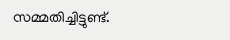സമ്മതിച്ചിട്ടുണ്ട്.